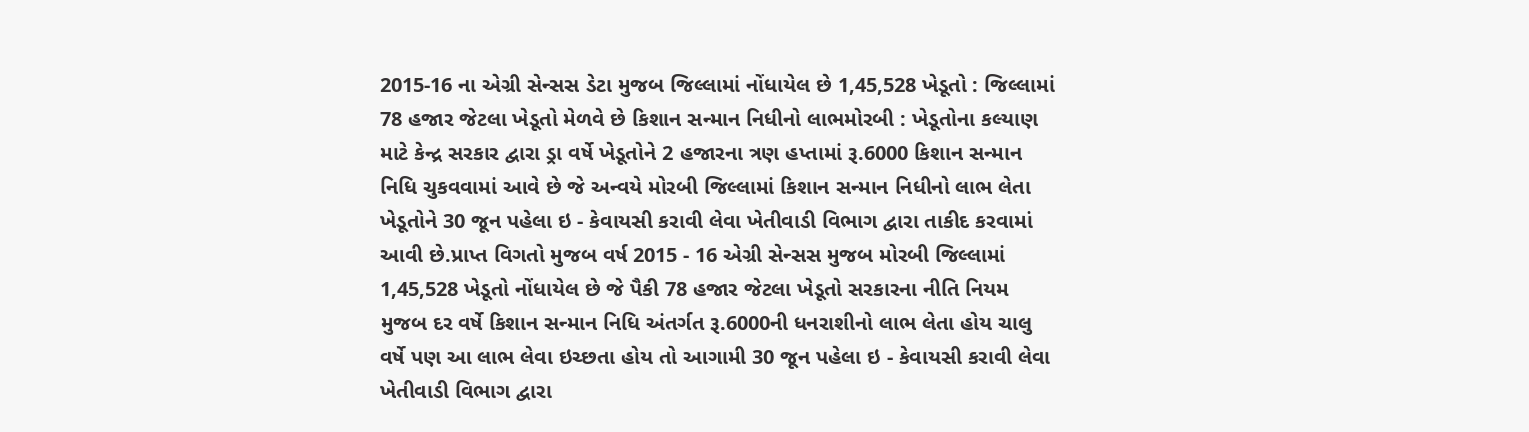2015-16 ના એગ્રી સેન્સસ ડેટા મુજબ જિલ્લામાં નોંધાયેલ છે 1,45,528 ખેડૂતો : જિલ્લામાં 78 હજાર જેટલા ખેડૂતો મેળવે છે કિશાન સન્માન નિધીનો લાભમોરબી : ખેડૂતોના કલ્યાણ માટે કેન્દ્ર સરકાર દ્વારા ડ્રા વર્ષે ખેડૂતોને 2 હજારના ત્રણ હપ્તામાં રૂ.6000 કિશાન સન્માન નિધિ ચુકવવામાં આવે છે જે અન્વયે મોરબી જિલ્લામાં કિશાન સન્માન નિધીનો લાભ લેતા ખેડૂતોને 30 જૂન પહેલા ઇ - કેવાયસી કરાવી લેવા ખેતીવાડી વિભાગ દ્વારા તાકીદ કરવામાં આવી છે.પ્રાપ્ત વિગતો મુજબ વર્ષ 2015 - 16 એગ્રી સેન્સસ મુજબ મોરબી જિલ્લામાં 1,45,528 ખેડૂતો નોંધાયેલ છે જે પૈકી 78 હજાર જેટલા ખેડૂતો સરકારના નીતિ નિયમ મુજબ દર વર્ષે કિશાન સન્માન નિધિ અંતર્ગત રૂ.6000ની ધનરાશીનો લાભ લેતા હોય ચાલુ વર્ષે પણ આ લાભ લેવા ઇચ્છતા હોય તો આગામી 30 જૂન પહેલા ઇ - કેવાયસી કરાવી લેવા ખેતીવાડી વિભાગ દ્વારા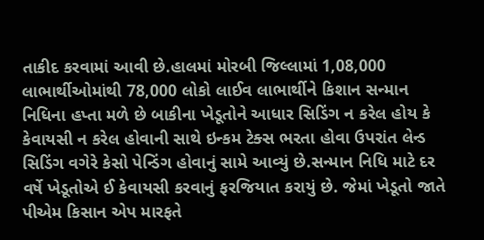તાકીદ કરવામાં આવી છે.હાલમાં મોરબી જિલ્લામાં 1,08,000 લાભાર્થીઓમાંથી 78,000 લોકો લાઈવ લાભાર્થીને કિશાન સન્માન નિધિના હપ્તા મળે છે બાકીના ખેડૂતોને આધાર સિડિંગ ન કરેલ હોય કે કેવાયસી ન કરેલ હોવાની સાથે ઇન્કમ ટેક્સ ભરતા હોવા ઉપરાંત લેન્ડ સિડિંગ વગેરે કેસો પેન્ડિંગ હોવાનું સામે આવ્યું છે.સન્માન નિધિ માટે દર વર્ષે ખેડૂતોએ ઈ કેવાયસી કરવાનું ફરજિયાત કરાયું છે. જેમાં ખેડૂતો જાતે પીએમ કિસાન એપ મારફતે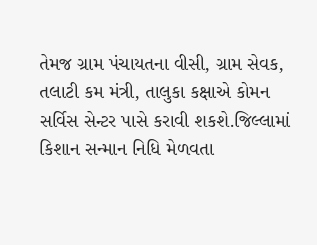તેમજ ગ્રામ પંચાયતના વીસી, ગ્રામ સેવક, તલાટી કમ મંત્રી, તાલુકા કક્ષાએ કોમન સર્વિસ સેન્ટર પાસે કરાવી શકશે.જિલ્લામાં કિશાન સન્માન નિધિ મેળવતા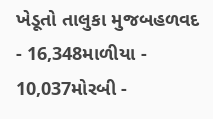ખેડૂતો તાલુકા મુજબહળવદ - 16,348માળીયા - 10,037મોરબી -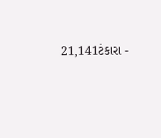21,141ટંકારા -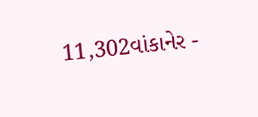11,302વાંકાનેર -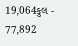19,064કુલ - 77,892